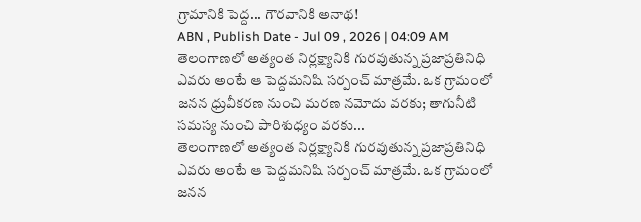గ్రామానికి పెద్ద... గౌరవానికి అనాథ!
ABN , Publish Date - Jul 09 , 2026 | 04:09 AM
తెలంగాణలో అత్యంత నిర్లక్ష్యానికి గురవుతున్న ప్రజాప్రతినిధి ఎవరు అంటే ఆ పెద్దమనిషి సర్పంచ్ మాత్రమే. ఒక గ్రామంలో జనన ధ్రువీకరణ నుంచి మరణ నమోదు వరకు; తాగునీటి సమస్య నుంచి పారిశుధ్యం వరకు...
తెలంగాణలో అత్యంత నిర్లక్ష్యానికి గురవుతున్న ప్రజాప్రతినిధి ఎవరు అంటే ఆ పెద్దమనిషి సర్పంచ్ మాత్రమే. ఒక గ్రామంలో జనన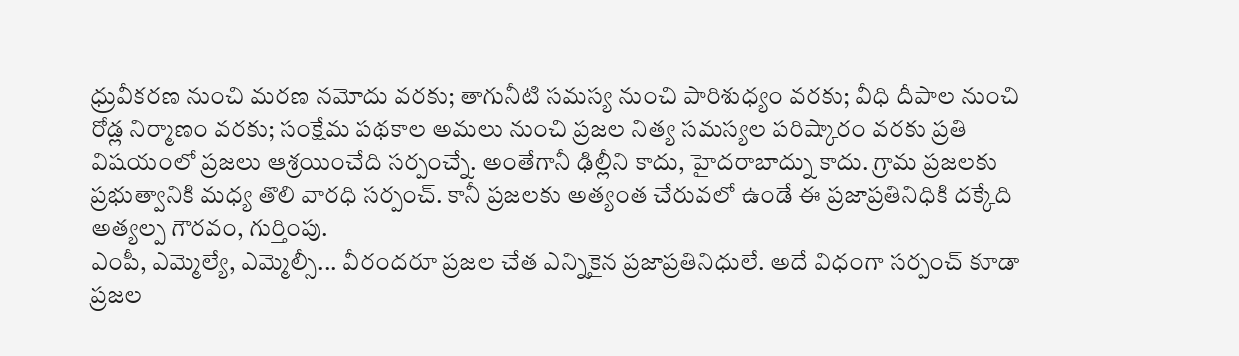ధ్రువీకరణ నుంచి మరణ నమోదు వరకు; తాగునీటి సమస్య నుంచి పారిశుధ్యం వరకు; వీధి దీపాల నుంచి రోడ్ల నిర్మాణం వరకు; సంక్షేమ పథకాల అమలు నుంచి ప్రజల నిత్య సమస్యల పరిష్కారం వరకు ప్రతి విషయంలో ప్రజలు ఆశ్రయించేది సర్పంచ్నే. అంతేగానీ ఢిల్లీని కాదు, హైదరాబాద్ను కాదు. గ్రామ ప్రజలకు ప్రభుత్వానికి మధ్య తొలి వారధి సర్పంచ్. కానీ ప్రజలకు అత్యంత చేరువలో ఉండే ఈ ప్రజాప్రతినిధికి దక్కేది అత్యల్ప గౌరవం, గుర్తింపు.
ఎంపీ, ఎమ్మెల్యే, ఎమ్మెల్సీ... వీరందరూ ప్రజల చేత ఎన్నికైన ప్రజాప్రతినిధులే. అదే విధంగా సర్పంచ్ కూడా ప్రజల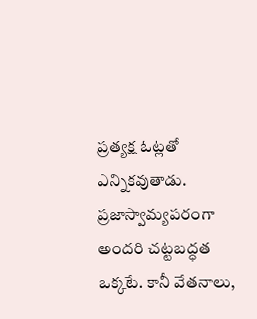ప్రత్యక్ష ఓట్లతో ఎన్నికవుతాడు. ప్రజాస్వామ్యపరంగా అందరి చట్టబద్ధత ఒక్కటే. కానీ వేతనాలు,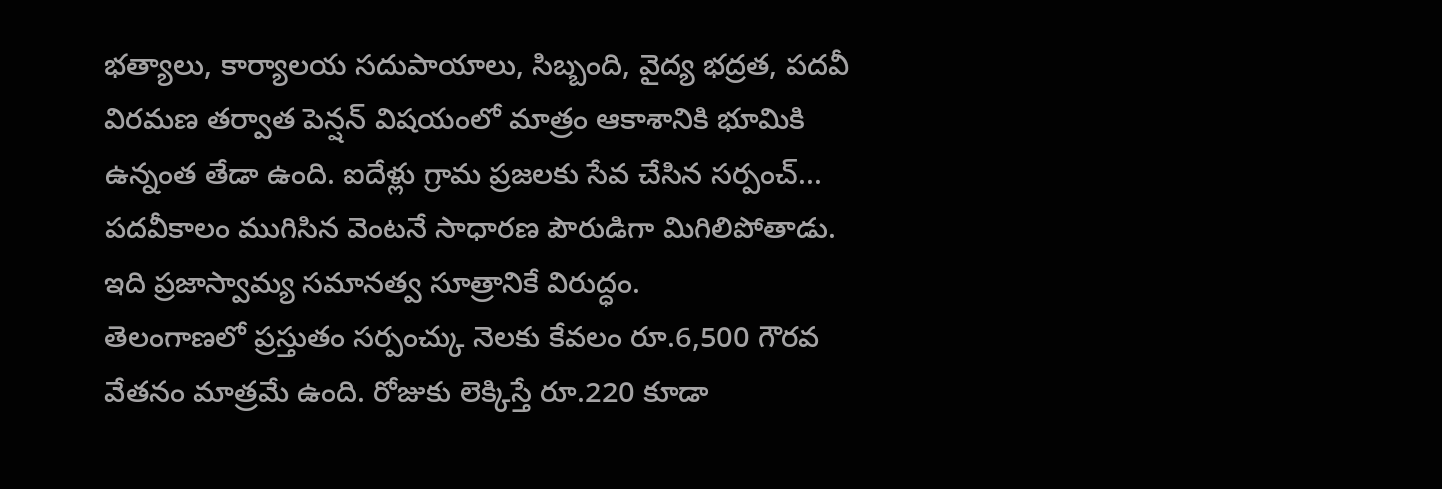భత్యాలు, కార్యాలయ సదుపాయాలు, సిబ్బంది, వైద్య భద్రత, పదవీ విరమణ తర్వాత పెన్షన్ విషయంలో మాత్రం ఆకాశానికి భూమికి ఉన్నంత తేడా ఉంది. ఐదేళ్లు గ్రామ ప్రజలకు సేవ చేసిన సర్పంచ్... పదవీకాలం ముగిసిన వెంటనే సాధారణ పౌరుడిగా మిగిలిపోతాడు. ఇది ప్రజాస్వామ్య సమానత్వ సూత్రానికే విరుద్ధం.
తెలంగాణలో ప్రస్తుతం సర్పంచ్కు నెలకు కేవలం రూ.6,500 గౌరవ వేతనం మాత్రమే ఉంది. రోజుకు లెక్కిస్తే రూ.220 కూడా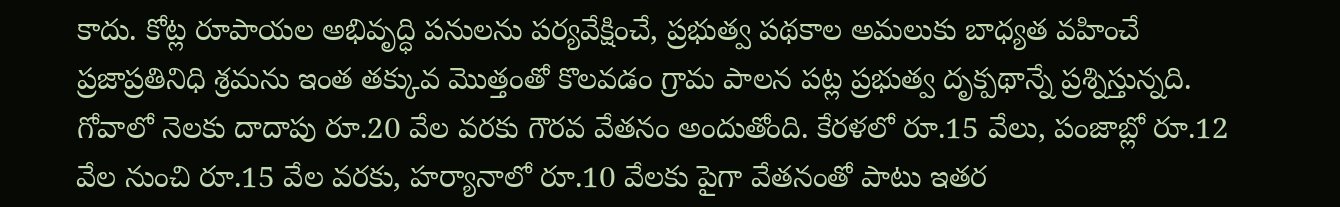కాదు. కోట్ల రూపాయల అభివృద్ధి పనులను పర్యవేక్షించే, ప్రభుత్వ పథకాల అమలుకు బాధ్యత వహించే ప్రజాప్రతినిధి శ్రమను ఇంత తక్కువ మొత్తంతో కొలవడం గ్రామ పాలన పట్ల ప్రభుత్వ దృక్పథాన్నే ప్రశ్నిస్తున్నది. గోవాలో నెలకు దాదాపు రూ.20 వేల వరకు గౌరవ వేతనం అందుతోంది. కేరళలో రూ.15 వేలు, పంజాబ్లో రూ.12 వేల నుంచి రూ.15 వేల వరకు, హర్యానాలో రూ.10 వేలకు పైగా వేతనంతో పాటు ఇతర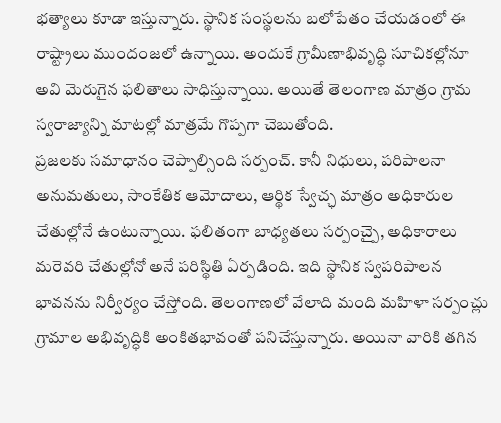భత్యాలు కూడా ఇస్తున్నారు. స్థానిక సంస్థలను బలోపేతం చేయడంలో ఈ రాష్ట్రాలు ముందంజలో ఉన్నాయి. అందుకే గ్రామీణాభివృద్ధి సూచికల్లోనూ అవి మెరుగైన ఫలితాలు సాధిస్తున్నాయి. అయితే తెలంగాణ మాత్రం గ్రామ స్వరాజ్యాన్ని మాటల్లో మాత్రమే గొప్పగా చెబుతోంది.
ప్రజలకు సమాధానం చెప్పాల్సింది సర్పంచ్. కానీ నిధులు, పరిపాలనా అనుమతులు, సాంకేతిక ఆమోదాలు, ఆర్థిక స్వేచ్ఛ మాత్రం అధికారుల చేతుల్లోనే ఉంటున్నాయి. ఫలితంగా బాధ్యతలు సర్పంచ్పై, అధికారాలు మరెవరి చేతుల్లోనో అనే పరిస్థితి ఏర్పడింది. ఇది స్థానిక స్వపరిపాలన భావనను నిర్వీర్యం చేస్తోంది. తెలంగాణలో వేలాది మంది మహిళా సర్పంచ్లు గ్రామాల అభివృద్ధికి అంకితభావంతో పనిచేస్తున్నారు. అయినా వారికి తగిన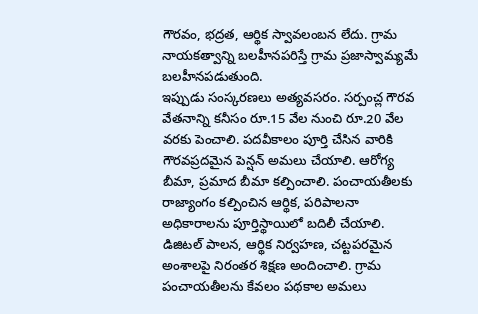గౌరవం, భద్రత, ఆర్థిక స్వావలంబన లేదు. గ్రామ నాయకత్వాన్ని బలహీనపరిస్తే గ్రామ ప్రజాస్వామ్యమే బలహీనపడుతుంది.
ఇప్పుడు సంస్కరణలు అత్యవసరం. సర్పంచ్ల గౌరవ వేతనాన్ని కనీసం రూ.15 వేల నుంచి రూ.20 వేల వరకు పెంచాలి. పదవీకాలం పూర్తి చేసిన వారికి గౌరవప్రదమైన పెన్షన్ అమలు చేయాలి. ఆరోగ్య బీమా, ప్రమాద బీమా కల్పించాలి. పంచాయతీలకు రాజ్యాంగం కల్పించిన ఆర్థిక, పరిపాలనా అధికారాలను పూర్తిస్థాయిలో బదిలీ చేయాలి. డిజిటల్ పాలన, ఆర్థిక నిర్వహణ, చట్టపరమైన అంశాలపై నిరంతర శిక్షణ అందించాలి. గ్రామ పంచాయతీలను కేవలం పథకాల అమలు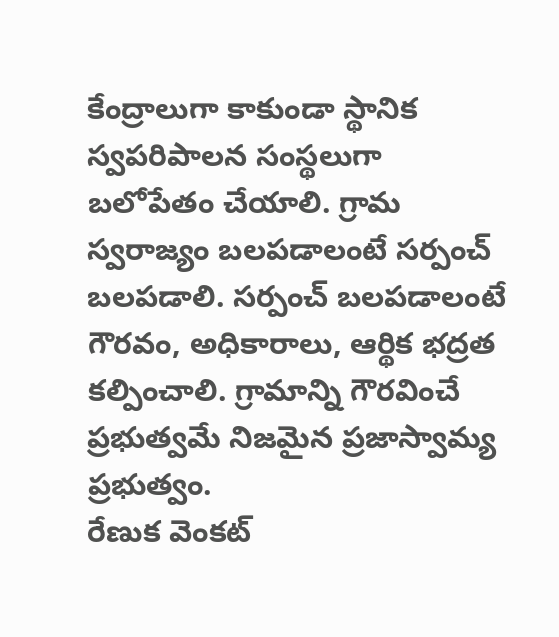కేంద్రాలుగా కాకుండా స్థానిక స్వపరిపాలన సంస్థలుగా బలోపేతం చేయాలి. గ్రామ స్వరాజ్యం బలపడాలంటే సర్పంచ్ బలపడాలి. సర్పంచ్ బలపడాలంటే గౌరవం, అధికారాలు, ఆర్థిక భద్రత కల్పించాలి. గ్రామాన్ని గౌరవించే ప్రభుత్వమే నిజమైన ప్రజాస్వామ్య ప్రభుత్వం.
రేణుక వెంకట్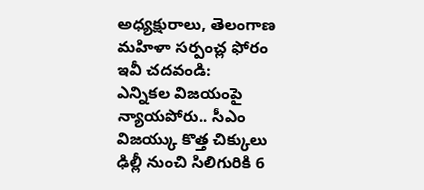అధ్యక్షురాలు, తెలంగాణ మహిళా సర్పంచ్ల ఫోరం
ఇవీ చదవండి:
ఎన్నికల విజయంపై న్యాయపోరు.. సీఎం విజయ్కు కొత్త చిక్కులు
ఢిల్లీ నుంచి సిలిగురికి 6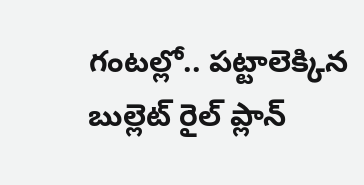గంటల్లో.. పట్టాలెక్కిన బుల్లెట్ రైల్ ప్లాన్